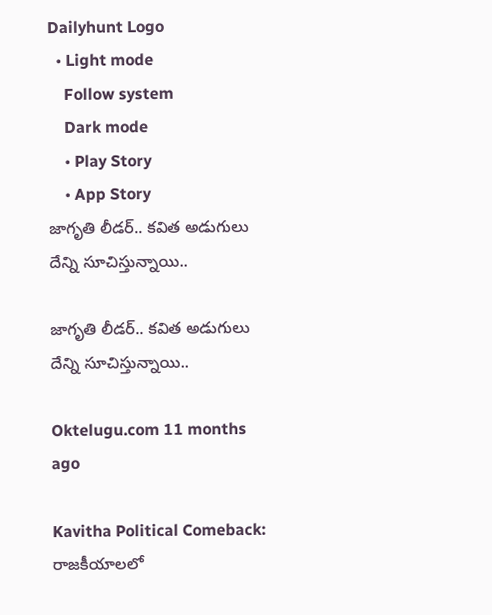Dailyhunt Logo
  • Light mode
    Follow system
    Dark mode
    • Play Story
    • App Story
జాగృతి లీడర్.. కవిత అడుగులు దేన్ని సూచిస్తున్నాయి..

జాగృతి లీడర్.. కవిత అడుగులు దేన్ని సూచిస్తున్నాయి..

Oktelugu.com 11 months ago

Kavitha Political Comeback: రాజకీయాలలో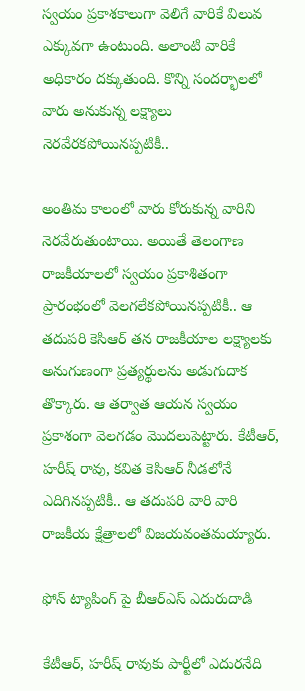స్వయం ప్రకాశకాలుగా వెలిగే వారికే విలువ ఎక్కువగా ఉంటుంది. అలాంటి వారికే అధికారం దక్కుతుంది. కొన్ని సందర్భాలలో వారు అనుకున్న లక్ష్యాలు నెరవేరకపోయినప్పటికీ..

అంతిమ కాలంలో వారు కోరుకున్న వారిని నెరవేరుతుంటాయి. అయితే తెలంగాణ రాజకీయాలలో స్వయం ప్రకాశితంగా ప్రారంభంలో వెలగలేకపోయినప్పటికీ.. ఆ తదుపరి కెసిఆర్ తన రాజకీయాల లక్ష్యాలకు అనుగుణంగా ప్రత్యర్థులను అడుగుదాక తొక్కారు. ఆ తర్వాత ఆయన స్వయం ప్రకాశంగా వెలగడం మొదలుపెట్టారు. కేటీఆర్, హరీష్ రావు, కవిత కెసిఆర్ నీడలోనే ఎదిగినప్పటికీ.. ఆ తదుపరి వారి వారి రాజకీయ క్షేత్రాలలో విజయవంతమయ్యారు.

ఫోన్ ట్యాపింగ్ పై బీఆర్ఎస్ ఎదురుదాడి

కేటీఆర్, హరీష్ రావుకు పార్టీలో ఎదురనేది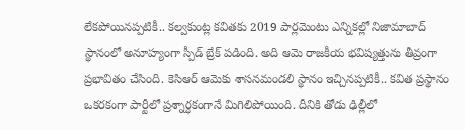లేకపోయినప్పటికీ.. కల్వకుంట్ల కవితకు 2019 పార్లమెంటు ఎన్నికల్లో నిజామాబాద్ స్థానంలో అనూహ్యంగా స్పీడ్ బ్రేక్ పడింది. అది ఆమె రాజకీయ భవిష్యత్తును తీవ్రంగా ప్రభావితం చేసింది. కెసిఆర్ ఆమెకు శాసనమండలి స్థానం ఇచ్చినప్పటికీ.. కవిత ప్రస్థానం ఒకరకంగా పార్టీలో ప్రశ్నార్ధకంగానే మిగిలిపోయింది. దీనికి తోడు ఢిల్లీలో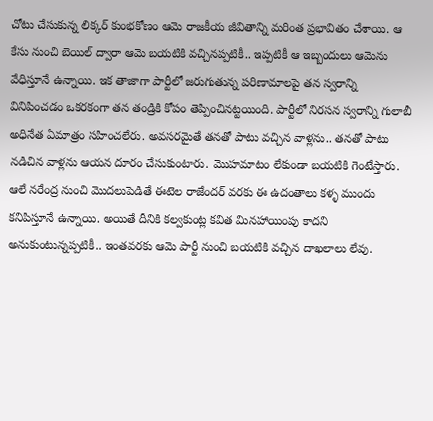చోటు చేసుకున్న లిక్కర్ కుంభకోణం ఆమె రాజకీయ జీవితాన్ని మరింత ప్రభావితం చేశాయి. ఆ కేసు నుంచి బెయిల్ ద్వారా ఆమె బయటికి వచ్చినప్పటికీ.. ఇప్పటికీ ఆ ఇబ్బందులు ఆమెను వేధిస్తూనే ఉన్నాయి. ఇక తాజాగా పార్టీలో జరుగుతున్న పరిణామాలపై తన స్వరాన్ని వినిపించడం ఒకరకంగా తన తండ్రికి కోపం తెప్పించినట్టయింది. పార్టీలో నిరసన స్వరాన్ని గులాబీ అధినేత ఏమాత్రం సహించలేరు. అవసరమైతే తనతో పాటు వచ్చిన వాళ్లను.. తనతో పాటు నడిచిన వాళ్లను ఆయన దూరం చేసుకుంటారు. మొహమాటం లేకుండా బయటికి గెంటేస్తారు. ఆలే నరేంద్ర నుంచి మొదలుపెడితే ఈటెల రాజేందర్ వరకు ఈ ఉదంతాలు కళ్ళ ముందు కనిపిస్తూనే ఉన్నాయి. అయితే దీనికి కల్వకుంట్ల కవిత మినహాయింపు కాదని అనుకుంటున్నప్పటికీ.. ఇంతవరకు ఆమె పార్టీ నుంచి బయటికి వచ్చిన దాఖలాలు లేవు.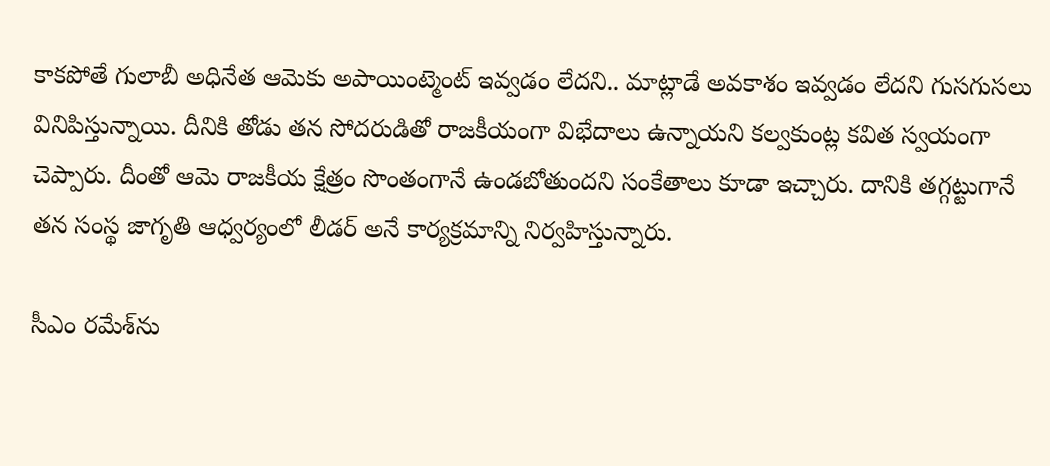కాకపోతే గులాబీ అధినేత ఆమెకు అపాయింట్మెంట్ ఇవ్వడం లేదని.. మాట్లాడే అవకాశం ఇవ్వడం లేదని గుసగుసలు వినిపిస్తున్నాయి. దీనికి తోడు తన సోదరుడితో రాజకీయంగా విభేదాలు ఉన్నాయని కల్వకుంట్ల కవిత స్వయంగా చెప్పారు. దీంతో ఆమె రాజకీయ క్షేత్రం సొంతంగానే ఉండబోతుందని సంకేతాలు కూడా ఇచ్చారు. దానికి తగ్గట్టుగానే తన సంస్థ జాగృతి ఆధ్వర్యంలో లీడర్ అనే కార్యక్రమాన్ని నిర్వహిస్తున్నారు.

సీఎం రమేశ్‌ను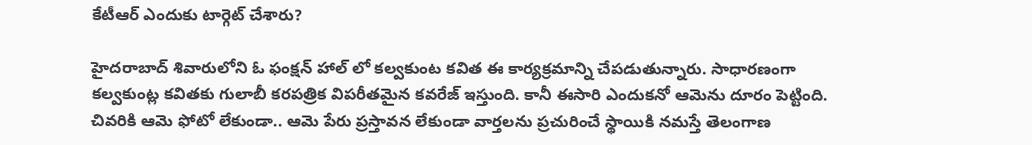కేటీఆర్‌ ఎందుకు టార్గెట్‌ చేశారు?

హైదరాబాద్ శివారులోని ఓ ఫంక్షన్ హాల్ లో కల్వకుంట కవిత ఈ కార్యక్రమాన్ని చేపడుతున్నారు. సాధారణంగా కల్వకుంట్ల కవితకు గులాబీ కరపత్రిక విపరీతమైన కవరేజ్ ఇస్తుంది. కానీ ఈసారి ఎందుకనో ఆమెను దూరం పెట్టింది. చివరికి ఆమె ఫోటో లేకుండా.. ఆమె పేరు ప్రస్తావన లేకుండా వార్తలను ప్రచురించే స్థాయికి నమస్తే తెలంగాణ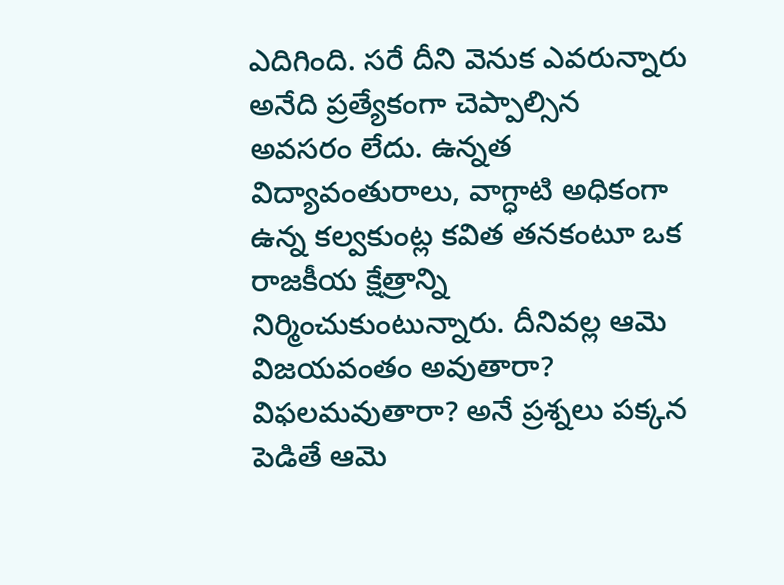ఎదిగింది. సరే దీని వెనుక ఎవరున్నారు అనేది ప్రత్యేకంగా చెప్పాల్సిన అవసరం లేదు. ఉన్నత విద్యావంతురాలు, వాగ్ధాటి అధికంగా ఉన్న కల్వకుంట్ల కవిత తనకంటూ ఒక రాజకీయ క్షేత్రాన్ని నిర్మించుకుంటున్నారు. దీనివల్ల ఆమె విజయవంతం అవుతారా? విఫలమవుతారా? అనే ప్రశ్నలు పక్కన పెడితే ఆమె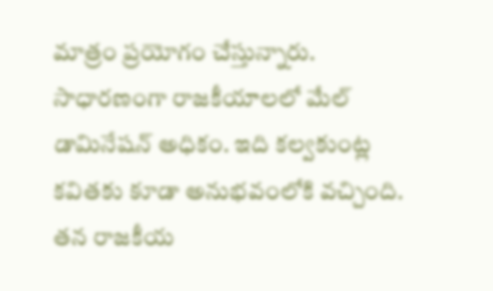మాత్రం ప్రయోగం చేస్తున్నారు. సాధారణంగా రాజకీయాలలో మేల్ డామినేషన్ అధికం. ఇది కల్వకుంట్ల కవితకు కూడా అనుభవంలోకి వచ్చింది. తన రాజకీయ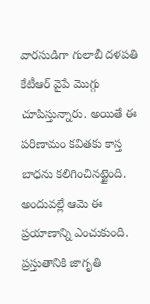వారసుడిగా గులాబీ దళపతి కేటీఆర్ వైపే మొగ్గు చూపిస్తున్నారు. అయితే ఈ పరిణామం కవితకు కాస్త బాధను కలిగించినట్టైంది. అందువల్లే ఆమె ఈ ప్రయాణాన్ని ఎంచుకుంది. ప్రస్తుతానికి జాగృతి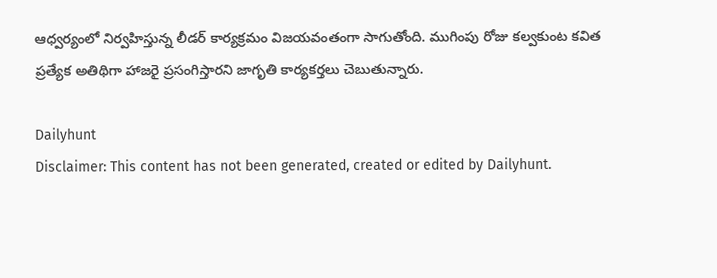ఆధ్వర్యంలో నిర్వహిస్తున్న లీడర్ కార్యక్రమం విజయవంతంగా సాగుతోంది. ముగింపు రోజు కల్వకుంట కవిత ప్రత్యేక అతిథిగా హాజరై ప్రసంగిస్తారని జాగృతి కార్యకర్తలు చెబుతున్నారు.

Dailyhunt
Disclaimer: This content has not been generated, created or edited by Dailyhunt.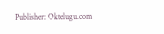Publisher: Oktelugu.com